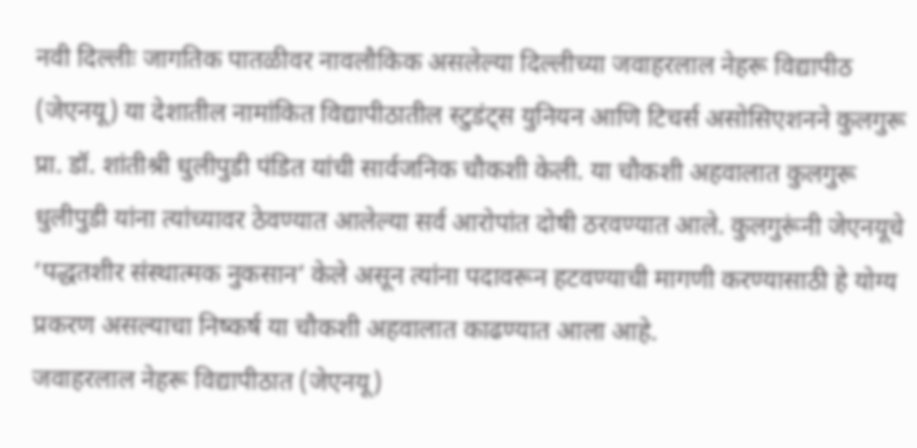नवी दिल्लीः जागतिक पातळीवर नावलौकिक असलेल्या दिल्लीच्या जवाहरलाल नेहरू विद्यापीठ (जेएनयू) या देशातील नामांकित विद्यापीठातील स्टुडंट्स युनियन आणि टिचर्स असोसिएशनने कुलगुरू प्रा. डॉ. शांतीश्री धुलीपुडी पंडित यांची सार्वजनिक चौकशी केली. या चौकशी अहवालात कुलगुरू धुलीपुडी यांना त्यांच्यावर ठेवण्यात आलेल्या सर्व आरोपांत दोषी ठरवण्यात आले. कुलगुरूंनी जेएनयूचे ‘पद्धतशीर संस्थात्मक नुकसान’ केले असून त्यांना पदावरून हटवण्याची मागणी करण्यासाठी हे योग्य प्रकरण असल्याचा निष्कर्ष या चौकशी अहवालात काढण्यात आला आहे.
जवाहरलाल नेहरू विद्यापीठात (जेएनयू)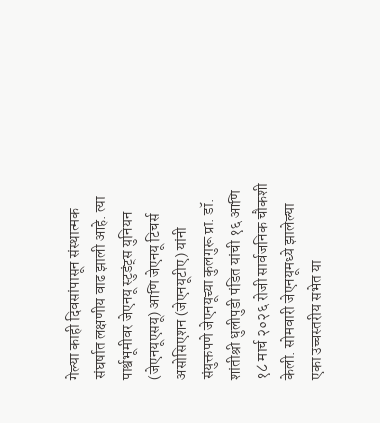गेल्या काही दिवसांपासून संस्थात्मक संघर्षात लक्षणीय वाढ झाली आहे. त्या पार्श्वभूमीवर जेएनयू स्टुडंट्स युनियन (जेएनयूएसयू) आणि जेएनयू टिचर्स असोसिएशन (जेएनयूटीए) यांनी संयुक्तपणे जेएनयूच्या कुलगुरू प्रा. डॉ. शांतीश्री धुलीपुडी पंडित यांची १६ आणि १८ मार्च २०२६ रोजी सार्वजनिक चौकशी केली. सोमवारी जेएनयूमध्ये झालेल्या एका उच्चस्तरीय सभेत या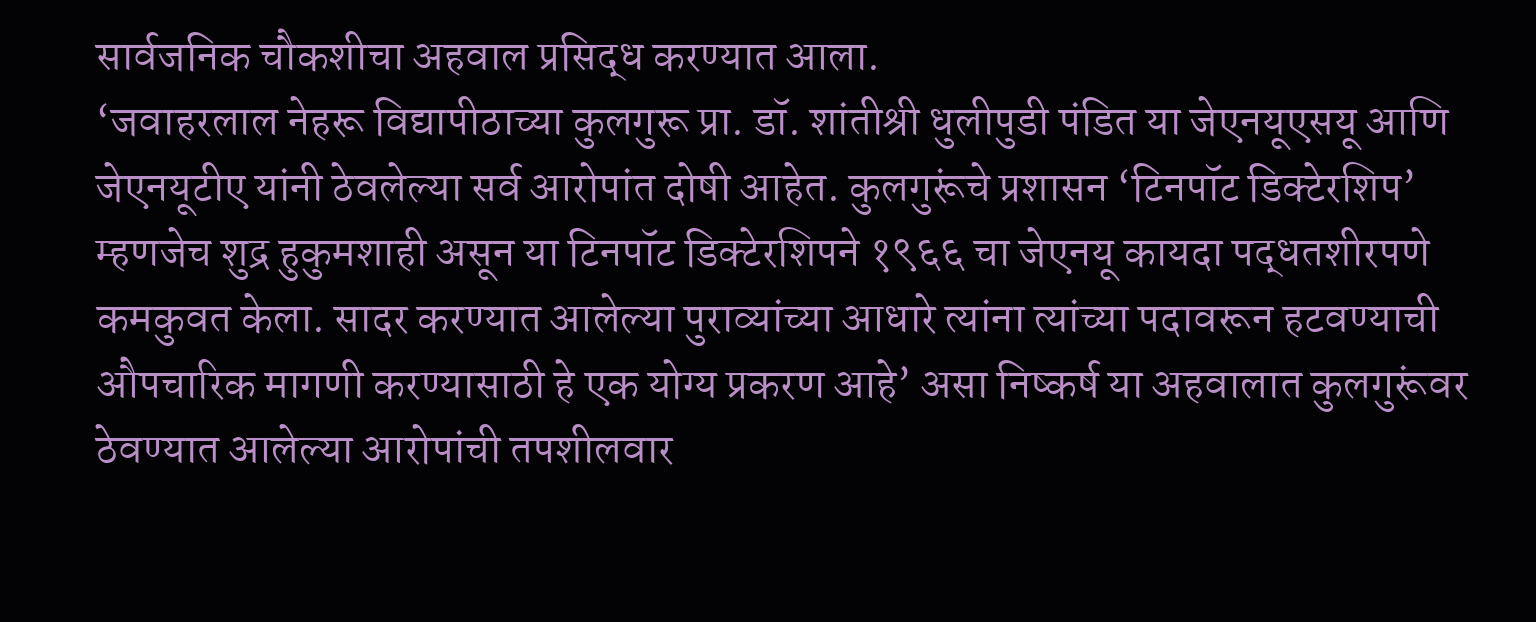सार्वजनिक चौकशीचा अहवाल प्रसिद्ध करण्यात आला.
‘जवाहरलाल नेहरू विद्यापीठाच्या कुलगुरू प्रा. डॉ. शांतीश्री धुलीपुडी पंडित या जेएनयूएसयू आणि जेएनयूटीए यांनी ठेवलेल्या सर्व आरोपांत दोषी आहेत. कुलगुरूंचे प्रशासन ‘टिनपॉट डिक्टेरशिप’ म्हणजेच शुद्र हुकुमशाही असून या टिनपॉट डिक्टेरशिपने १९६६ चा जेएनयू कायदा पद्धतशीरपणे कमकुवत केला. सादर करण्यात आलेल्या पुराव्यांच्या आधारे त्यांना त्यांच्या पदावरून हटवण्याची औपचारिक मागणी करण्यासाठी हे एक योग्य प्रकरण आहे’ असा निष्कर्ष या अहवालात कुलगुरूंवर ठेवण्यात आलेल्या आरोपांची तपशीलवार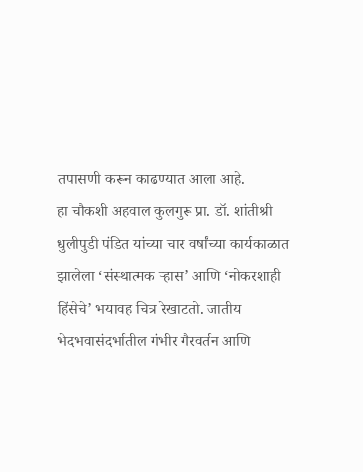तपासणी करून काढण्यात आला आहे.
हा चौकशी अहवाल कुलगुरू प्रा. डॉ. शांतीश्री धुलीपुडी पंडित यांच्या चार वर्षांच्या कार्यकाळात झालेला ‘संस्थात्मक ऱ्हास’ आणि ‘नोकरशाही हिंसेचे’ भयावह चित्र रेखाटतो. जातीय भेदभवासंदर्भातील गंभीर गैरवर्तन आणि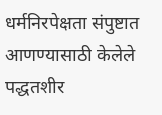धर्मनिरपेक्षता संपुष्टात आणण्यासाठी केलेले पद्धतशीर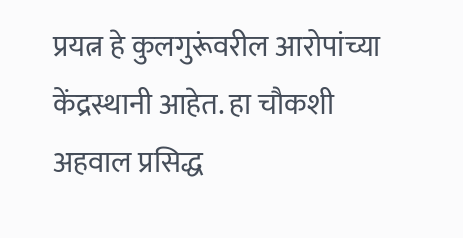प्रयत्न हे कुलगुरूंवरील आरोपांच्या केंद्रस्थानी आहेत. हा चौकशी अहवाल प्रसिद्ध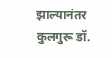झाल्यानंतर कुलगुरू डॉ.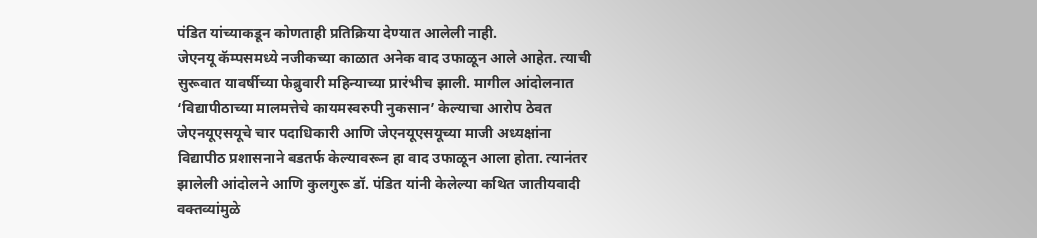पंडित यांच्याकडून कोणताही प्रतिक्रिया देण्यात आलेली नाही.
जेएनयू कॅम्पसमध्ये नजीकच्या काळात अनेक वाद उफाळून आले आहेत. त्याची सुरूवात यावर्षीच्या फेब्रुवारी महिन्याच्या प्रारंभीच झाली. मागील आंदोलनात ‘विद्यापीठाच्या मालमत्तेचे कायमस्वरुपी नुकसान’ केल्याचा आरोप ठेवत जेएनयूएसयूचे चार पदाधिकारी आणि जेएनयूएसयूच्या माजी अध्यक्षांना विद्यापीठ प्रशासनाने बडतर्फ केल्यावरून हा वाद उफाळून आला होता. त्यानंतर झालेली आंदोलने आणि कुलगुरू डॉ. पंडित यांनी केलेल्या कथित जातीयवादी वक्तव्यांमुळे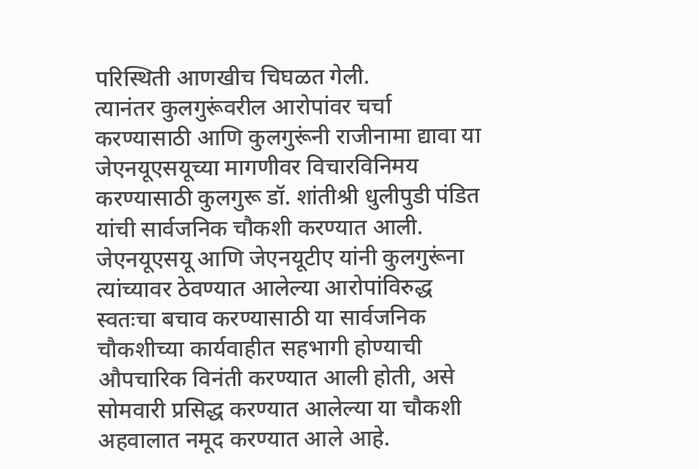परिस्थिती आणखीच चिघळत गेली.
त्यानंतर कुलगुरूंवरील आरोपांवर चर्चा करण्यासाठी आणि कुलगुरूंनी राजीनामा द्यावा या जेएनयूएसयूच्या मागणीवर विचारविनिमय करण्यासाठी कुलगुरू डॉ. शांतीश्री धुलीपुडी पंडित यांची सार्वजनिक चौकशी करण्यात आली. जेएनयूएसयू आणि जेएनयूटीए यांनी कुलगुरूंना त्यांच्यावर ठेवण्यात आलेल्या आरोपांविरुद्ध स्वतःचा बचाव करण्यासाठी या सार्वजनिक चौकशीच्या कार्यवाहीत सहभागी होण्याची औपचारिक विनंती करण्यात आली होती, असे सोमवारी प्रसिद्ध करण्यात आलेल्या या चौकशी अहवालात नमूद करण्यात आले आहे.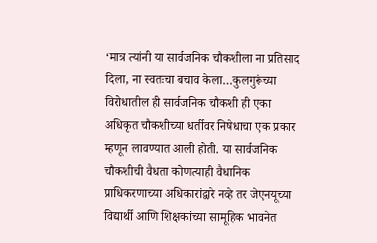‘मात्र त्यांनी या सार्वजनिक चौकशीला ना प्रतिसाद दिला, ना स्वतःचा बचाव केला…कुलगुरूंच्या विरोधातील ही सार्वजनिक चौकशी ही एका अधिकृत चौकशीच्या धर्तीवर निषेधाचा एक प्रकार म्हणून लावण्यात आली होती. या सार्वजनिक चौकशीची वैधता कोणत्याही वैधानिक प्राधिकरणाच्या अधिकारांद्वारे नव्हे तर जेएनयूच्या विद्यार्थी आणि शिक्षकांच्या सामूहिक भावनेत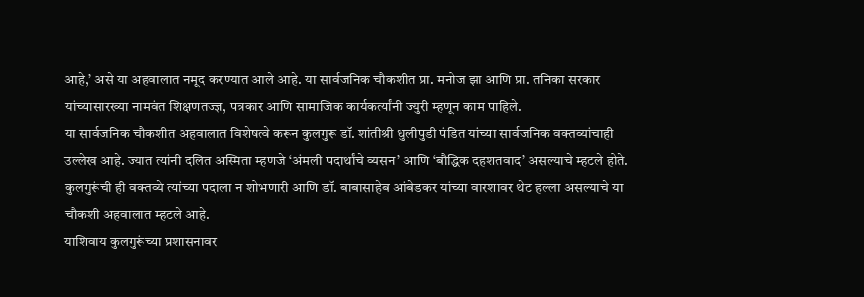आहे,’ असे या अहवालात नमूद करण्यात आले आहे. या सार्वजनिक चौकशीत प्रा. मनोज झा आणि प्रा. तनिका सरकार यांच्यासारख्या नामवंत शिक्षणतज्ज्ञ, पत्रकार आणि सामाजिक कार्यकर्त्यांनी ज्युरी म्हणून काम पाहिले.
या सार्वजनिक चौकशीत अहवालात विशेषत्वे करून कुलगुरू डॉ. शांतीश्री धुलीपुडी पंडित यांच्या सार्वजनिक वक्तव्यांचाही उल्लेख आहे. ज्यात त्यांनी दलित अस्मिता म्हणजे ‘अंमली पदार्थांचे व्यसन’ आणि ‘बौद्धिक दहशतवाद’ असल्याचे म्हटले होते. कुलगुरूंची ही वक्तव्ये त्यांच्या पदाला न शोभणारी आणि डॉ. बाबासाहेब आंबेडकर यांच्या वारशावर थेट हल्ला असल्याचे या चौकशी अहवालात म्हटले आहे.
याशिवाय कुलगुरूंच्या प्रशासनावर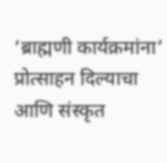‘ब्राह्मणी कार्यक्रमांना’ प्रोत्साहन दिल्याचा आणि संस्कृत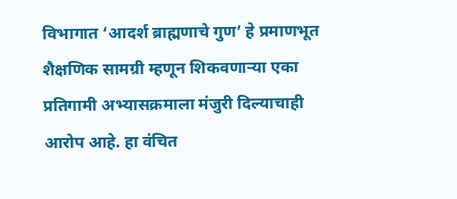विभागात ‘आदर्श ब्राह्मणाचे गुण’ हे प्रमाणभूत शैक्षणिक सामग्री म्हणून शिकवणाऱ्या एका प्रतिगामी अभ्यासक्रमाला मंजुरी दिल्याचाही आरोप आहे. हा वंचित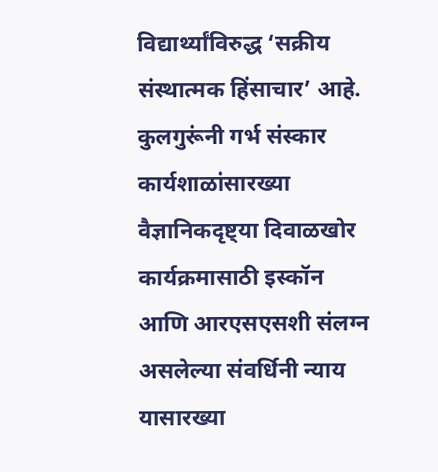विद्यार्थ्यांविरुद्ध ‘सक्रीय संस्थात्मक हिंसाचार’ आहे. कुलगुरूंनी गर्भ संस्कार कार्यशाळांसारख्या वैज्ञानिकदृष्ट्या दिवाळखोर कार्यक्रमासाठी इस्कॉन आणि आरएसएसशी संलग्न असलेल्या संवर्धिनी न्याय यासारख्या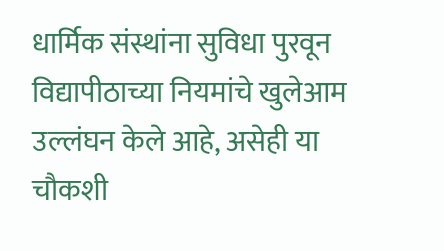धार्मिक संस्थांना सुविधा पुरवून विद्यापीठाच्या नियमांचे खुलेआम उल्लंघन केले आहे, असेही या चौकशी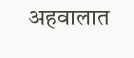अहवालात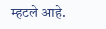म्हटले आहे.